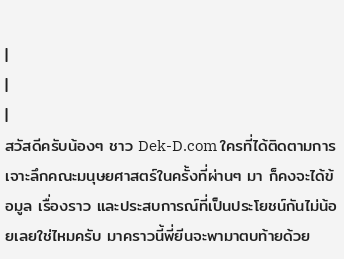|
|
|
สวัสดีครับน้องๆ ชาว Dek-D.com ใครที่ได้ติดตามการเจาะลึกคณะมนุษยศาสตร์ในครั้งที่ผ่านๆ มา ก็คงจะได้ข้อมูล เรื่องราว และประสบการณ์ที่เป็นประโยชน์กันไม่น้อยเลยใช่ไหมครับ มาคราวนี้พี่ยีนจะพามาตบท้ายด้วย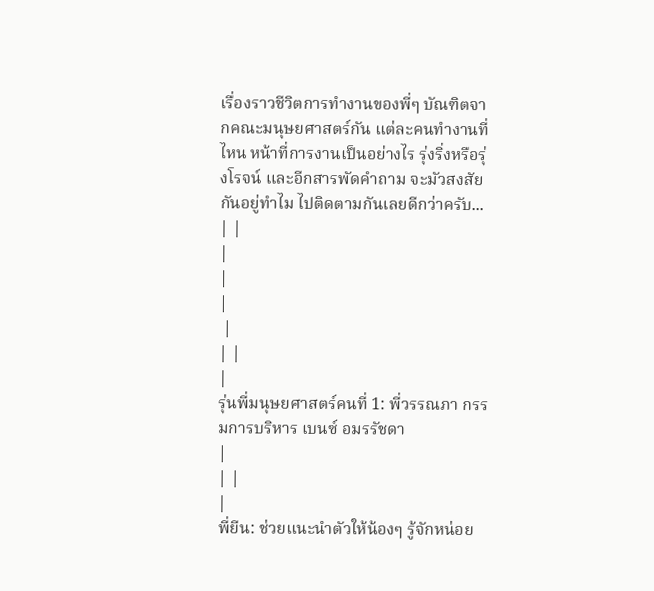เรื่องราวชีวิตการทำงานของพี่ๆ บัณฑิตจากคณะมนุษยศาสตร์กัน แต่ละคนทำงานที่ไหน หน้าที่การงานเป็นอย่างไร รุ่งริ่งหรือรุ่งโรจน์ และอีกสารพัดคำถาม จะมัวสงสัยกันอยู่ทำไม ไปติดตามกันเลยดีกว่าครับ... | |
|
|
|
 |
| |
|
รุ่นพี่มนุษยศาสตร์คนที่ 1: พี่วรรณภา กรรมการบริหาร เบนซ์ อมรรัชดา
|
| |
|
พี่ยีน: ช่วยแนะนำตัวให้น้องๆ รู้จักหน่อย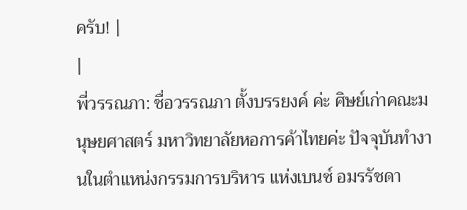ครับ! |
|
พี่วรรณภา: ชื่อวรรณภา ตั้งบรรยงค์ ค่ะ ศิษย์เก่าคณะมนุษยศาสตร์ มหาวิทยาลัยหอการค้าไทยค่ะ ปัจจุบันทำงานในตำแหน่งกรรมการบริหาร แห่งเบนซ์ อมรรัชดา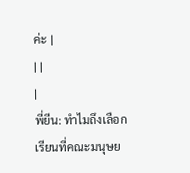ค่ะ |
| |
|
พี่ยีน: ทำไมถึงเลือกเรียนที่คณะมนุษย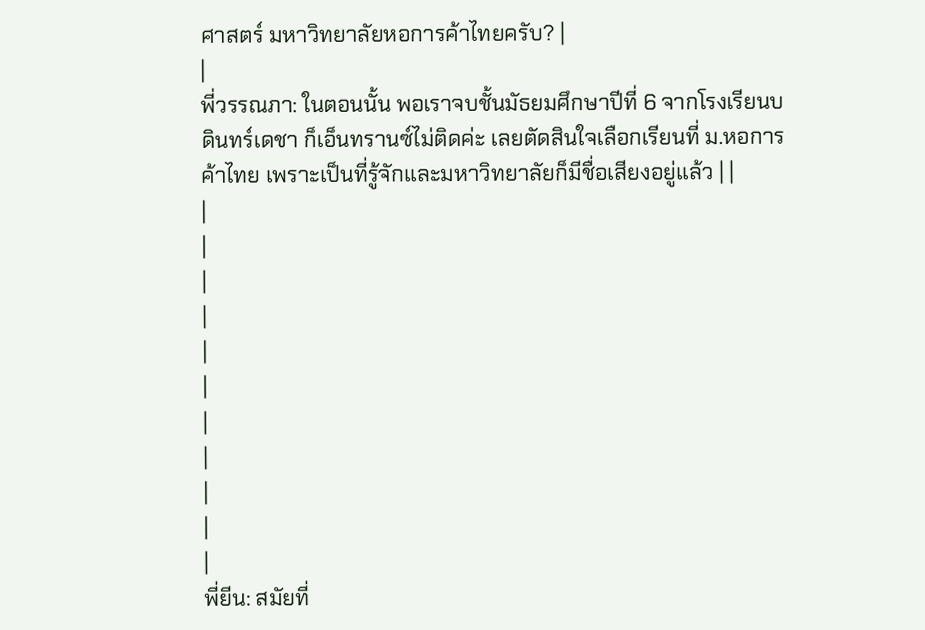ศาสตร์ มหาวิทยาลัยหอการค้าไทยครับ? |
|
พี่วรรณภา: ในตอนนั้น พอเราจบชั้นมัธยมศึกษาปีที่ 6 จากโรงเรียนบดินทร์เดชา ก็เอ็นทรานซ์ไม่ติดค่ะ เลยตัดสินใจเลือกเรียนที่ ม.หอการค้าไทย เพราะเป็นที่รู้จักและมหาวิทยาลัยก็มีชื่อเสียงอยู่แล้ว | |
|
|
|
|
|
|
|
|
|
|
|
พี่ยีน: สมัยที่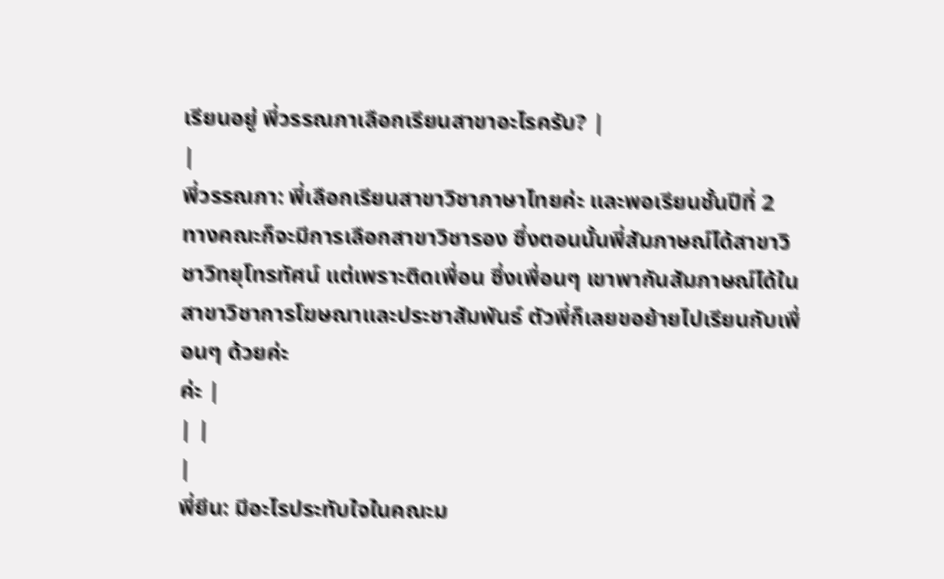เรียนอยู่ พี่วรรณภาเลือกเรียนสาขาอะไรครับ? |
|
พี่วรรณภา: พี่เลือกเรียนสาขาวิชาภาษาไทยค่ะ และพอเรียนชั้นปีที่ 2 ทางคณะก็จะมีการเลือกสาขาวิชารอง ซึ่งตอนนั้นพี่สัมภาษณ์ได้สาขาวิชาวิทยุโทรทัศน์ แต่เพราะติดเพื่อน ซึ่งเพื่อนๆ เขาพากันสัมภาษณ์ได้ในสาขาวิชาการโฆษณาและประชาสัมพันธ์ ตัวพี่ก็เลยขอย้ายไปเรียนกับเพื่อนๆ ด้วยค่ะ
ค่ะ |
| |
|
พี่ยีน: มีอะไรประทับใจในคณะม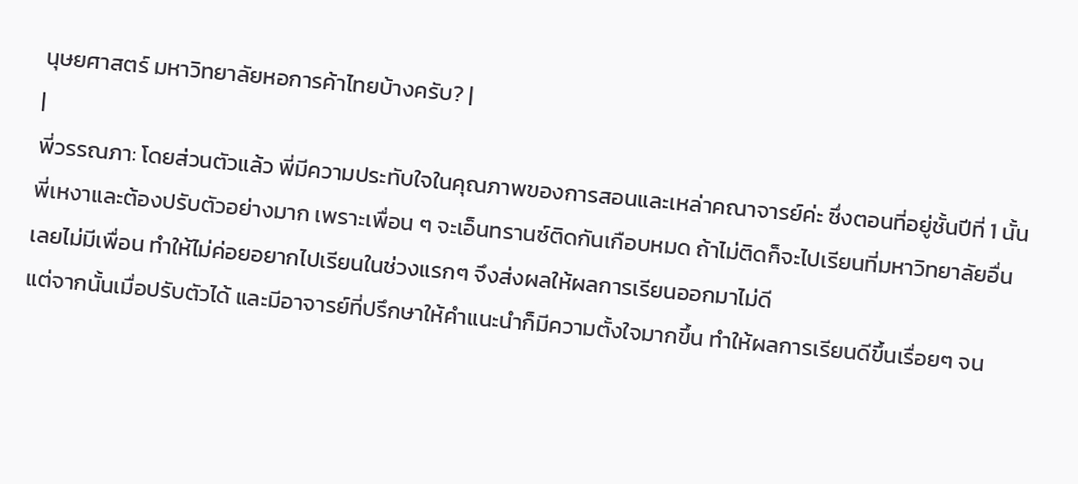นุษยศาสตร์ มหาวิทยาลัยหอการค้าไทยบ้างครับ? |
|
พี่วรรณภา: โดยส่วนตัวแล้ว พี่มีความประทับใจในคุณภาพของการสอนและเหล่าคณาจารย์ค่ะ ซึ่งตอนที่อยู่ชั้นปีที่ 1 นั้น พี่เหงาและต้องปรับตัวอย่างมาก เพราะเพื่อน ๆ จะเอ็นทรานซ์ติดกันเกือบหมด ถ้าไม่ติดก็จะไปเรียนที่มหาวิทยาลัยอื่น เลยไม่มีเพื่อน ทำให้ไม่ค่อยอยากไปเรียนในช่วงแรกๆ จึงส่งผลให้ผลการเรียนออกมาไม่ดี
แต่จากนั้นเมื่อปรับตัวได้ และมีอาจารย์ที่ปรึกษาให้คำแนะนำก็มีความตั้งใจมากขึ้น ทำให้ผลการเรียนดีขึ้นเรื่อยๆ จน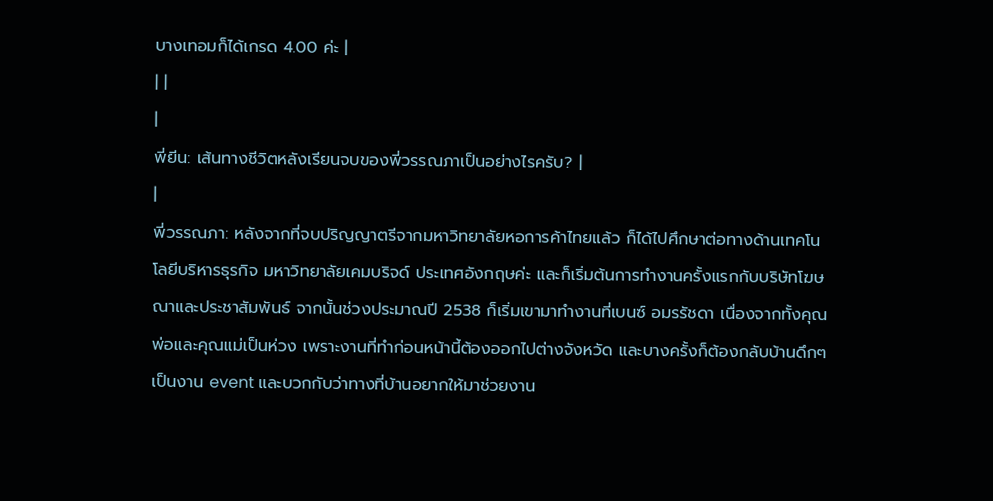บางเทอมก็ได้เกรด 4.00 ค่ะ |
| |
|
พี่ยีน: เส้นทางชีวิตหลังเรียนจบของพี่วรรณภาเป็นอย่างไรครับ? |
|
พี่วรรณภา: หลังจากที่จบปริญญาตรีจากมหาวิทยาลัยหอการค้าไทยแล้ว ก็ได้ไปศึกษาต่อทางด้านเทคโนโลยีบริหารธุรกิจ มหาวิทยาลัยเคมบริจด์ ประเทศอังกฤษค่ะ และก็เริ่มต้นการทำงานครั้งแรกกับบริษัทโฆษณาและประชาสัมพันธ์ จากนั้นช่วงประมาณปี 2538 ก็เริ่มเขามาทำงานที่เบนซ์ อมรรัชดา เนื่องจากทั้งคุณพ่อและคุณแม่เป็นห่วง เพราะงานที่ทำก่อนหน้านี้ต้องออกไปต่างจังหวัด และบางครั้งก็ต้องกลับบ้านดึกๆ เป็นงาน event และบวกกับว่าทางที่บ้านอยากให้มาช่วยงาน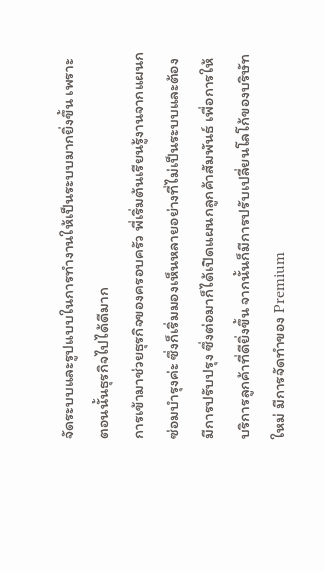จัดระบบและรูปแบบในการทำงานให้เป็นระบบมากยิ่งขึ้น เพราะตอนนั้นธุรกิจไปได้ดีมาก
การเข้ามาช่วยธุรกิจของครอบครัว พี่เริ่มต้นเรียนรู้งานจากแผนกซ่อมบำรุงค่ะ ซึ่งก็เริ่มมองเห็นหลายอย่างที่ไม่เป็นระบบและต้องมีการปรับปรุง ซึ่งต่อมาก็ได้เปิดแผนกลูกค้าสัมพันธ์ เพื่อการให้บริการลูกค้าที่ดียิ่งขึ้น จากนั้นก็มีการปรับเปลี่ยนโลโก้ของบริษัทใหม่ มีการจัดทำของ Premium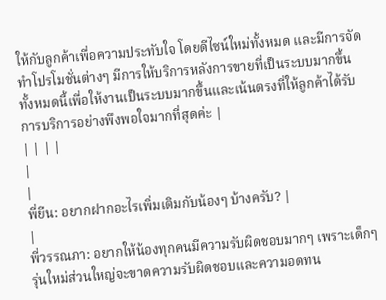ให้กับลูกค้าเพื่อความประทับใจ โดยดีไซน์ใหม่ทั้งหมด และมีการจัดทำโปรโมชั่นต่างๆ มีการให้บริการหลังการขายที่เป็นระบบมากขึ้น ทั้งหมดนี้เพื่อให้งานเป็นระบบมากขึ้นและเน้นตรงที่ให้ลูกค้าได้รับการบริการอย่างพึงพอใจมากที่สุดค่ะ |
| | | |
|
|
พี่ยีน: อยากฝากอะไรเพิ่มเติมกับน้องๆ บ้างครับ? |
|
พี่วรรณภา: อยากให้น้องทุกคนมีความรับผิดชอบมากๆ เพราะเด็กๆ รุ่นใหม่ส่วนใหญ่จะขาดความรับผิดชอบและความอดทน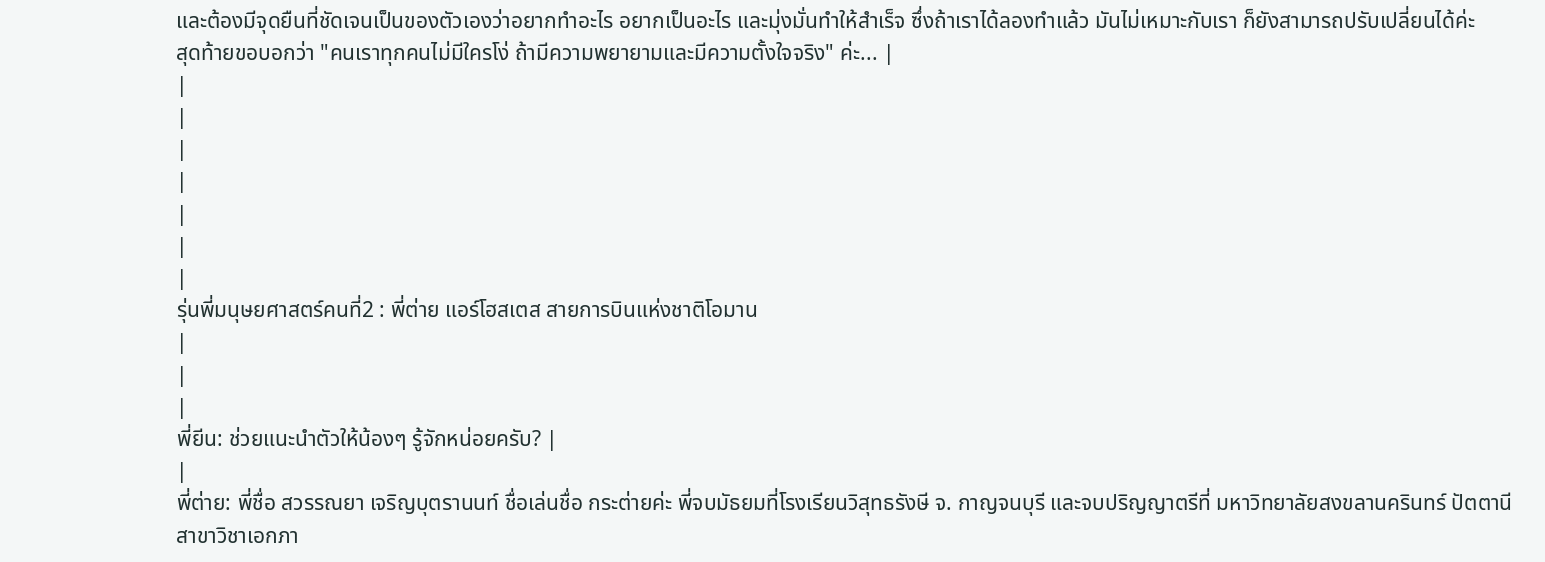และต้องมีจุดยืนที่ชัดเจนเป็นของตัวเองว่าอยากทำอะไร อยากเป็นอะไร และมุ่งมั่นทำให้สำเร็จ ซึ่งถ้าเราได้ลองทำแล้ว มันไม่เหมาะกับเรา ก็ยังสามารถปรับเปลี่ยนได้ค่ะ
สุดท้ายขอบอกว่า "คนเราทุกคนไม่มีใครโง่ ถ้ามีความพยายามและมีความตั้งใจจริง" ค่ะ... |
|
|
|
|
|
|
|
รุ่นพี่มนุษยศาสตร์คนที่2 : พี่ต่าย แอร์โฮสเตส สายการบินแห่งชาติโอมาน
|
|
|
พี่ยีน: ช่วยแนะนำตัวให้น้องๆ รู้จักหน่อยครับ? |
|
พี่ต่าย: พี่ชื่อ สวรรณยา เจริญบุตรานนท์ ชื่อเล่นชื่อ กระต่ายค่ะ พี่จบมัธยมที่โรงเรียนวิสุทธรังษี จ. กาญจนบุรี และจบปริญญาตรีที่ มหาวิทยาลัยสงขลานครินทร์ ปัตตานี สาขาวิชาเอกภา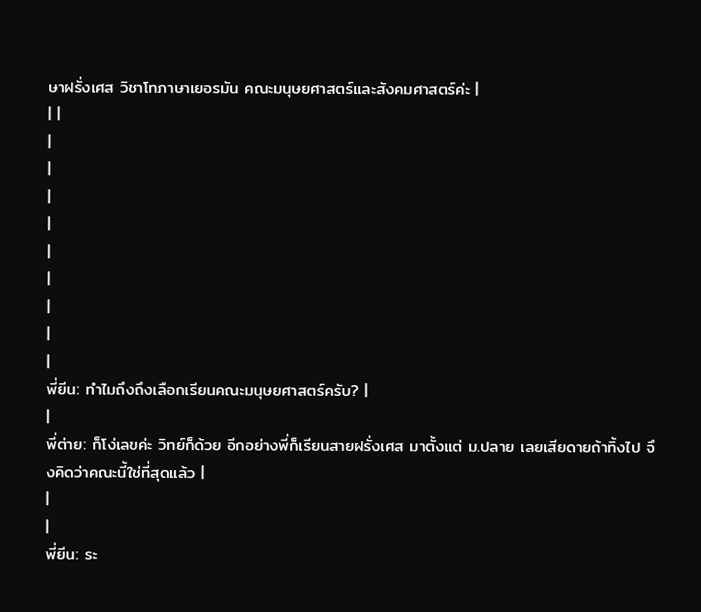ษาฝรั่งเศส วิชาโทภาษาเยอรมัน คณะมนุษยศาสตร์และสังคมศาสตร์ค่ะ |
| |
|
|
|
|
|
|
|
|
|
พี่ยีน: ทำไมถึงถึงเลือกเรียนคณะมนุษยศาสตร์ครับ? |
|
พี่ต่าย: ก็โง่เลขค่ะ วิทย์ก็ด้วย อีกอย่างพี่ก็เรียนสายฝรั่งเศส มาตั้งแต่ ม.ปลาย เลยเสียดายถ้าทิ้งไป จึงคิดว่าคณะนี้ใช่ที่สุดแล้ว |
|
|
พี่ยีน: ระ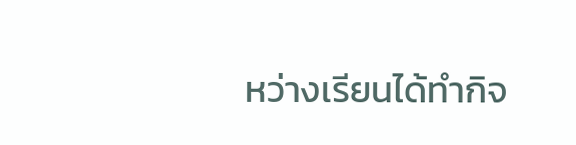หว่างเรียนได้ทำกิจ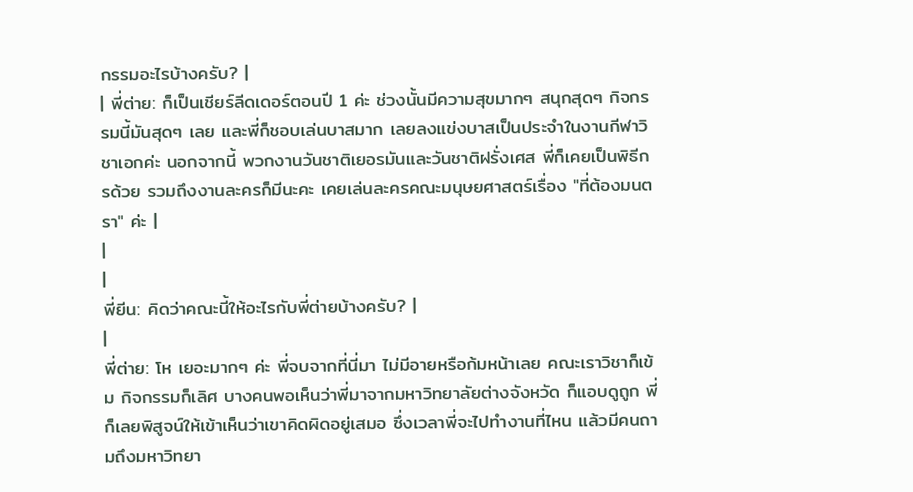กรรมอะไรบ้างครับ? |
| พี่ต่าย: ก็เป็นเชียร์ลีดเดอร์ตอนปี 1 ค่ะ ช่วงนั้นมีความสุขมากๆ สนุกสุดๆ กิจกรรมนี้มันสุดๆ เลย และพี่ก็ชอบเล่นบาสมาก เลยลงแข่งบาสเป็นประจำในงานกีฬาวิชาเอกค่ะ นอกจากนี้ พวกงานวันชาติเยอรมันและวันชาติฝรั่งเศส พี่ก็เคยเป็นพิธีกรด้วย รวมถึงงานละครก็มีนะคะ เคยเล่นละครคณะมนุษยศาสตร์เรื่อง "ที่ต้องมนตรา" ค่ะ |
|
|
พี่ยีน: คิดว่าคณะนี้ให้อะไรกับพี่ต่ายบ้างครับ? |
|
พี่ต่าย: โห เยอะมากๆ ค่ะ พี่จบจากที่นี่มา ไม่มีอายหรือก้มหน้าเลย คณะเราวิชาก็เข้ม กิจกรรมก็เลิศ บางคนพอเห็นว่าพี่มาจากมหาวิทยาลัยต่างจังหวัด ก็แอบดูถูก พี่ก็เลยพิสูจน์ให้เข้าเห็นว่าเขาคิดผิดอยู่เสมอ ซึ่งเวลาพี่จะไปทำงานที่ไหน แล้วมีคนถามถึงมหาวิทยา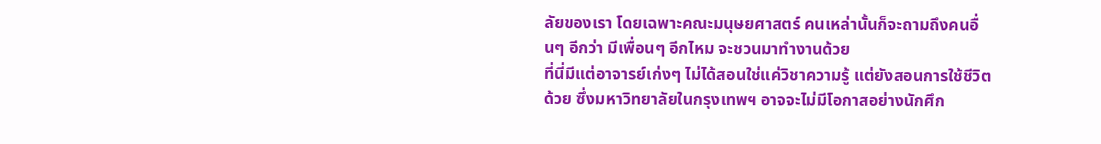ลัยของเรา โดยเฉพาะคณะมนุษยศาสตร์ คนเหล่านั้นก็จะถามถึงคนอื่นๆ อีกว่า มีเพื่อนๆ อีกไหม จะชวนมาทำงานด้วย
ที่นี่มีแต่อาจารย์เก่งๆ ไม่ได้สอนใช่แค่วิชาความรู้ แต่ยังสอนการใช้ชีวิตด้วย ซึ่งมหาวิทยาลัยในกรุงเทพฯ อาจจะไม่มีโอกาสอย่างนักศึก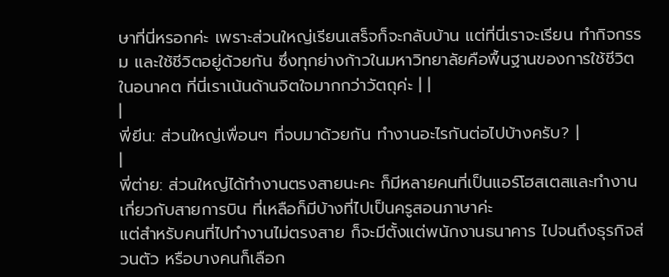ษาที่นี่หรอกค่ะ เพราะส่วนใหญ่เรียนเสร็จก็จะกลับบ้าน แต่ที่นี่เราจะเรียน ทำกิจกรรม และใช้ชีวิตอยู่ด้วยกัน ซึ่งทุกย่างก้าวในมหาวิทยาลัยคือพื้นฐานของการใช้ชีวิตในอนาคต ที่นี่เราเน้นด้านจิตใจมากกว่าวัตถุค่ะ | |
|
พี่ยีน: ส่วนใหญ่เพื่อนๆ ที่จบมาด้วยกัน ทำงานอะไรกันต่อไปบ้างครับ? |
|
พี่ต่าย: ส่วนใหญ่ได้ทำงานตรงสายนะคะ ก็มีหลายคนที่เป็นแอร์โฮสเตสและทำงานเกี่ยวกับสายการบิน ที่เหลือก็มีบ้างที่ไปเป็นครูสอนภาษาค่ะ
แต่สำหรับคนที่ไปทำงานไม่ตรงสาย ก็จะมีตั้งแต่พนักงานธนาคาร ไปจนถึงธุรกิจส่วนตัว หรือบางคนก็เลือก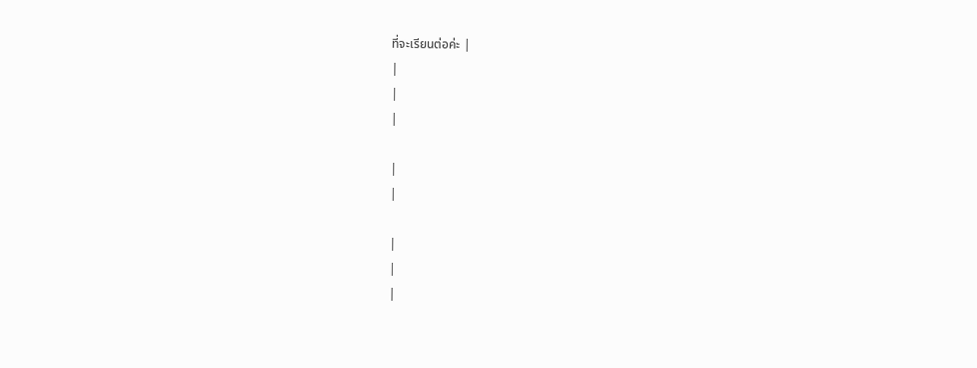ที่จะเรียนต่อค่ะ |
|
|
|

|
|

|
|
|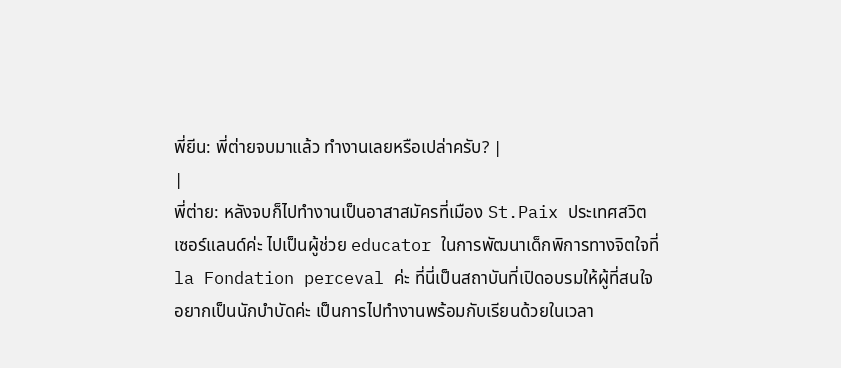พี่ยีน: พี่ต่ายจบมาแล้ว ทำงานเลยหรือเปล่าครับ? |
|
พี่ต่าย: หลังจบก็ไปทำงานเป็นอาสาสมัครที่เมือง St.Paix ประเทศสวิตเซอร์แลนด์ค่ะ ไปเป็นผู้ช่วย educator ในการพัฒนาเด็กพิการทางจิตใจที่ la Fondation perceval ค่ะ ที่นี่เป็นสถาบันที่เปิดอบรมให้ผู้ที่สนใจอยากเป็นนักบำบัดค่ะ เป็นการไปทำงานพร้อมกับเรียนด้วยในเวลา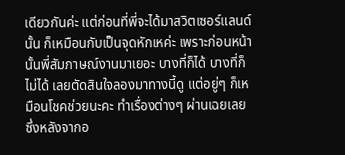เดียวกันค่ะ แต่ก่อนที่พี่จะได้มาสวิตเซอร์แลนด์นั้น ก็เหมือนกับเป็นจุดหักเหค่ะ เพราะก่อนหน้านั้นพี่สัมภาษณ์งานมาเยอะ บางที่ก็ได้ บางที่ก็ไม่ได้ เลยตัดสินใจลองมาทางนี้ดู แต่อยู่ๆ ก็เหมือนโชคช่วยนะคะ ทำเรื่องต่างๆ ผ่านเฉยเลย ซึ่งหลังจากอ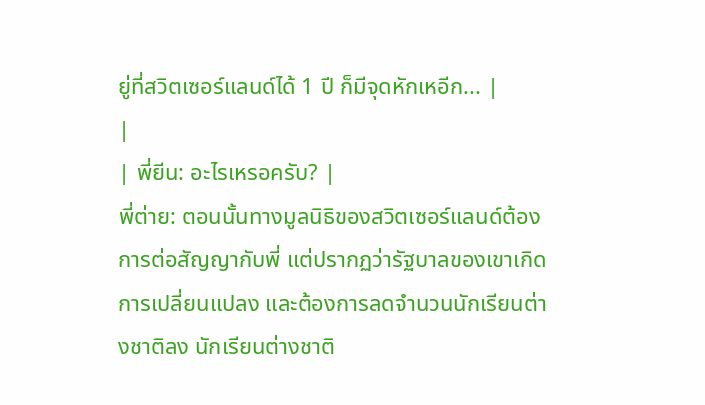ยู่ที่สวิตเซอร์แลนด์ได้ 1 ปี ก็มีจุดหักเหอีก... |
|
| พี่ยีน: อะไรเหรอครับ? |
พี่ต่าย: ตอนนั้นทางมูลนิธิของสวิตเซอร์แลนด์ต้องการต่อสัญญากับพี่ แต่ปรากฏว่ารัฐบาลของเขาเกิดการเปลี่ยนแปลง และต้องการลดจำนวนนักเรียนต่างชาติลง นักเรียนต่างชาติ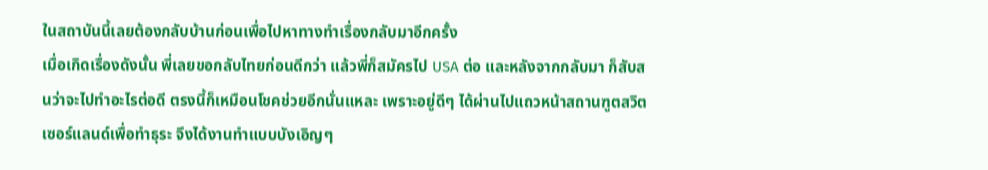ในสถาบันนี้เลยต้องกลับบ้านก่อนเพื่อไปหาทางทำเรื่องกลับมาอีกครั้ง
เมื่อเกิดเรื่องดังนั้น พี่เลยขอกลับไทยก่อนดีกว่า แล้วพี่ก็สมัครไป USA ต่อ และหลังจากกลับมา ก็สับสนว่าจะไปทำอะไรต่อดี ตรงนี้ก็เหมือนโชคช่วยอีกนั่นแหละ เพราะอยู่ดีๆ ได้ผ่านไปแถวหน้าสถานฑูตสวิตเซอร์แลนด์เพื่อทำธุระ จึงได้งานทำแบบบังเอิญๆ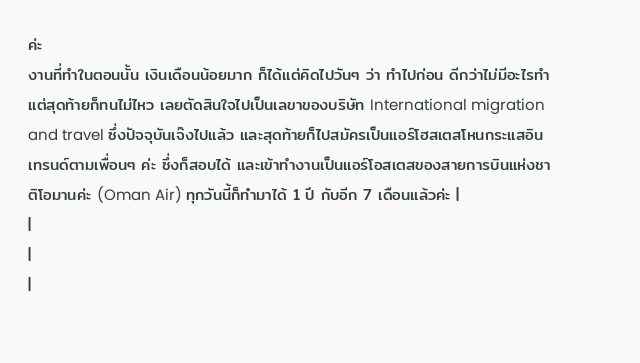ค่ะ
งานที่ทำในตอนนั้น เงินเดือนน้อยมาก ก็ได้แต่คิดไปวันๆ ว่า ทำไปก่อน ดีกว่าไม่มีอะไรทำ แต่สุดท้ายก็ทนไม่ไหว เลยตัดสินใจไปเป็นเลขาของบริษัท International migration and travel ซึ่งปัจจุบันเจ๊งไปแล้ว และสุดท้ายก็ไปสมัครเป็นแอร์โฮสเตสโหนกระแสอินเทรนด์ตามเพื่อนๆ ค่ะ ซึ่งก็สอบได้ และเข้าทำงานเป็นแอร์โอสเตสของสายการบินแห่งชาติโอมานค่ะ (Oman Air) ทุกวันนี้ก็ทำมาได้ 1 ปี กับอีก 7 เดือนแล้วค่ะ |
|
|
|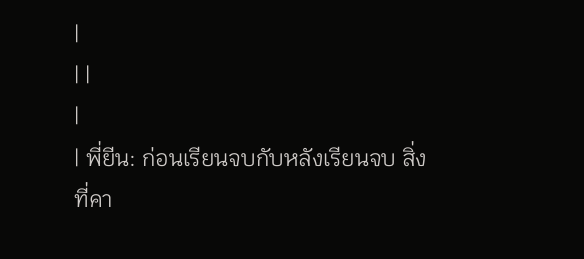|
| |
|
| พี่ยีน: ก่อนเรียนจบกับหลังเรียนจบ สิ่งที่คา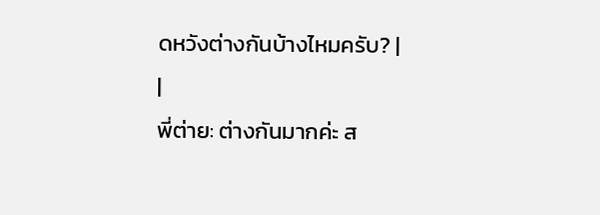ดหวังต่างกันบ้างไหมครับ? |
|
พี่ต่าย: ต่างกันมากค่ะ ส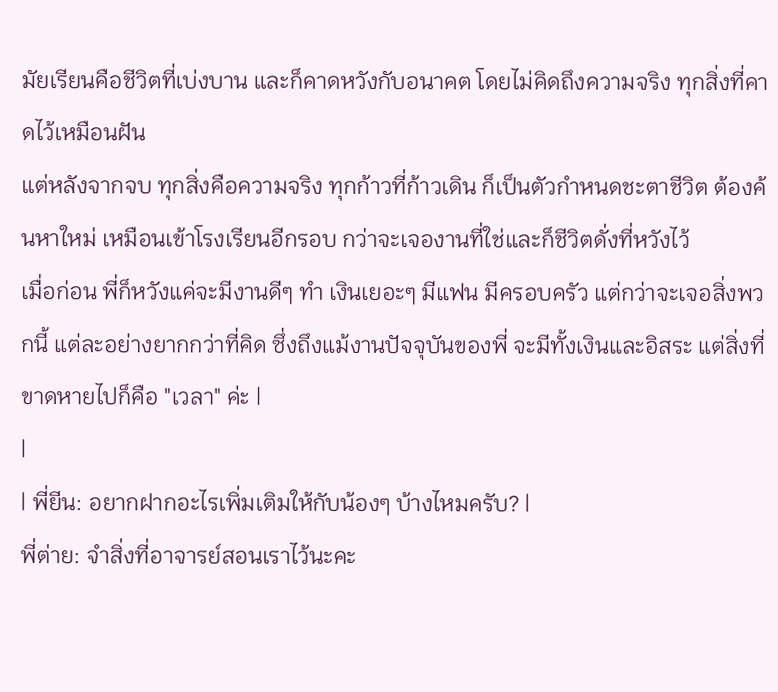มัยเรียนคือชีวิตที่เบ่งบาน และก็คาดหวังกับอนาคต โดยไม่คิดถึงความจริง ทุกสิ่งที่คาดไว้เหมือนฝัน
แต่หลังจากจบ ทุกสิ่งคือความจริง ทุกก้าวที่ก้าวเดิน ก็เป็นตัวกำหนดชะตาชีวิต ต้องค้นหาใหม่ เหมือนเข้าโรงเรียนอีกรอบ กว่าจะเจองานที่ใช่และก็ชีวิตดั่งที่หวังไว้
เมื่อก่อน พี่ก็หวังแค่จะมีงานดีๆ ทำ เงินเยอะๆ มีแฟน มีครอบครัว แต่กว่าจะเจอสิ่งพวกนี้ แต่ละอย่างยากกว่าที่คิด ซึ่งถึงแม้งานปัจจุบันของพี่ จะมีทั้งเงินและอิสระ แต่สิ่งที่ขาดหายไปก็คือ "เวลา" ค่ะ |
|
| พี่ยีน: อยากฝากอะไรเพิ่มเติมให้กับน้องๆ บ้างไหมครับ? |
พี่ต่าย: จำสิ่งที่อาจารย์สอนเราไว้นะคะ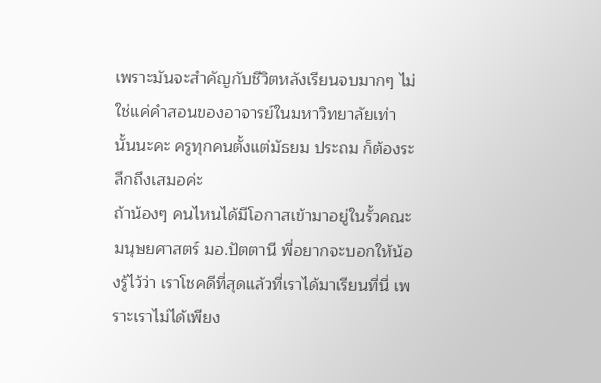เพราะมันจะสำคัญกับชีวิตหลังเรียนจบมากๆ ไม่ใช่แค่คำสอนของอาจารย์ในมหาวิทยาลัยเท่านั้นนะคะ ครูทุกคนตั้งแต่มัธยม ประถม ก็ต้องระลึกถึงเสมอค่ะ
ถ้าน้องๆ คนไหนได้มีโอกาสเข้ามาอยู่ในรั้วคณะมนุษยศาสตร์ มอ.ปัตตานี พี่อยากจะบอกให้น้องรู้ไว้ว่า เราโชคดีที่สุดแล้วที่เราได้มาเรียนที่นี่ เพราะเราไม่ได้เพียง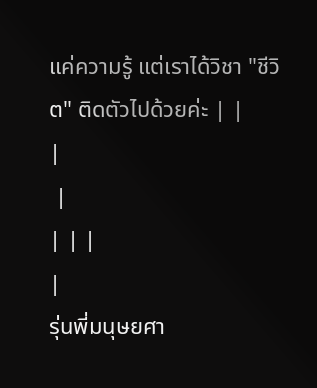แค่ความรู้ แต่เราได้วิชา "ชีวิต" ติดตัวไปด้วยค่ะ | |
|
 |
| | |
|
รุ่นพี่มนุษยศา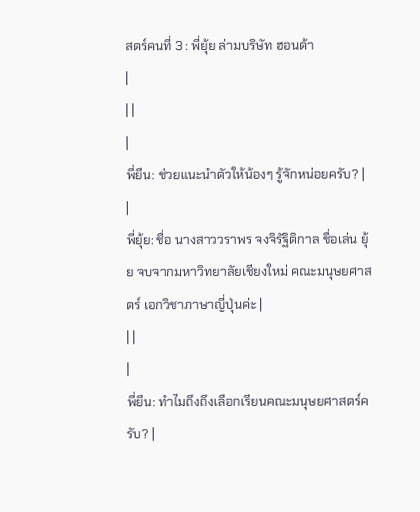สตร์คนที่ 3 : พี่ยุ้ย ล่ามบริษัท ฮอนด้า
|
| |
|
พี่ยีน: ช่วยแนะนำตัวให้น้องๆ รู้จักหน่อยครับ? |
|
พี่ยุ้ย: ชื่อ นางสาววราพร จงจิรัฐิติกาล ชื่อเล่น ยุ้ย จบจากมหาวิทยาลัยเชียงใหม่ คณะมนุษยศาสตร์ เอกวิชาภาษาญี่ปุ่นค่ะ |
| |
|
พี่ยีน: ทำไมถึงถึงเลือกเรียนคณะมนุษยศาสตร์ครับ? |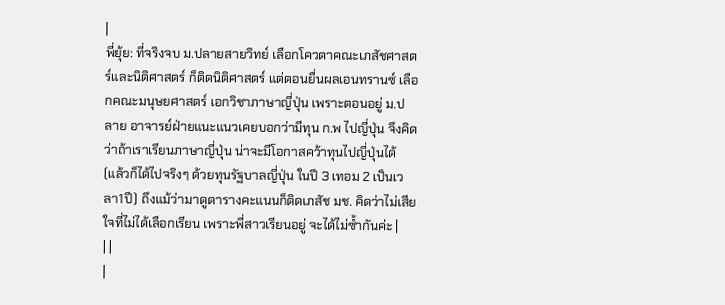|
พี่ยุ้ย: ที่จริงจบ ม.ปลายสายวิทย์ เลือกโควตาคณะเภสัชศาสตร์และนิติศาสตร์ ก็ติดนิติศาสตร์ แต่ตอนยื่นผลเอนทรานซ์ เลือกคณะมนุษยศาสตร์ เอกวิชาภาษาญี่ปุ่น เพราะตอนอยู่ ม.ปลาย อาจารย์ฝ่ายแนะแนวเคยบอกว่ามีทุน ก.พ ไปญี่ปุ่น จึงคิดว่าถ้าเราเรียนภาษาญี่ปุ่น น่าจะมีโอกาสคว้าทุนไปญี่ปุ่นได้ (แล้วก็ได้ไปจริงๆ ด้วยทุนรัฐบาลญี่ปุ่น ในปี 3 เทอม 2 เป็นเวลา1ปี) ถึงแม้ว่ามาดูตารางคะแนนก็ติดเภสัช มช. คิดว่าไม่เสียใจที่ไม่ได้เลือกเรียน เพราะพี่สาวเรียนอยู่ จะได้ไม่ซ้ำกันค่ะ |
| |
|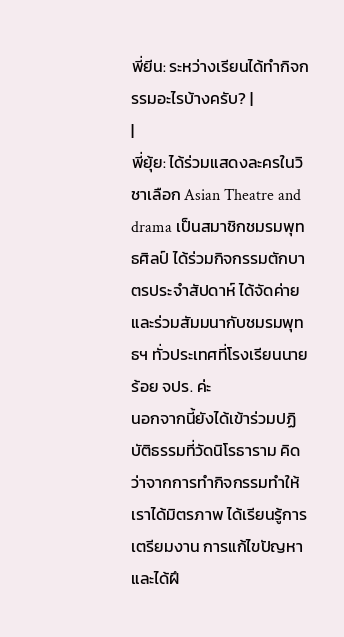พี่ยีน: ระหว่างเรียนได้ทำกิจกรรมอะไรบ้างครับ? |
|
พี่ยุ้ย: ได้ร่วมแสดงละครในวิชาเลือก Asian Theatre and drama เป็นสมาชิกชมรมพุทธศิลป์ ได้ร่วมกิจกรรมตักบาตรประจำสัปดาห์ ได้จัดค่ายและร่วมสัมมนากับชมรมพุทธฯ ทั่วประเทศที่โรงเรียนนายร้อย จปร. ค่ะ
นอกจากนี้ยังได้เข้าร่วมปฏิบัติธรรมที่วัดนิโรธาราม คิดว่าจากการทำกิจกรรมทำให้เราได้มิตรภาพ ได้เรียนรู้การเตรียมงาน การแก้ไขปัญหา และได้ฝึ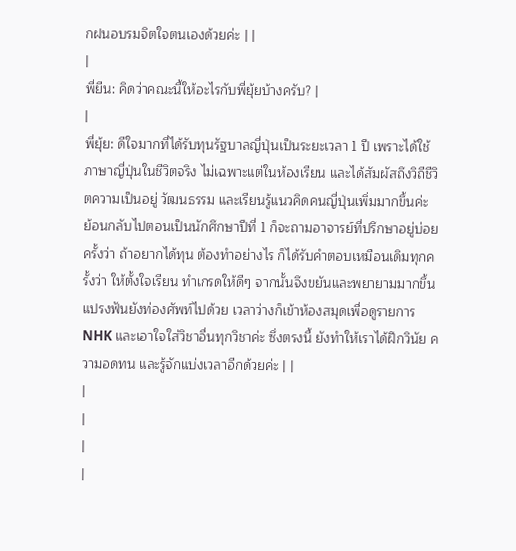กฝนอบรมจิตใจตนเองด้วยค่ะ | |
|
พี่ยีน: คิดว่าคณะนี้ให้อะไรกับพี่ยุ้ยบ้างครับ? |
|
พี่ยุ้ย: ดีใจมากที่ได้รับทุนรัฐบาลญี่ปุ่นเป็นระยะเวลา 1 ปี เพราะได้ใช้ภาษาญี่ปุ่นในชีวิตจริง ไม่เฉพาะแต่ในห้องเรียน และได้สัมผัสถึงวิถีชีวิตความเป็นอยู่ วัฒนธรรม และเรียนรู้แนวคิดคนญี่ปุ่นเพิ่มมากขึ้นค่ะ
ย้อนกลับไปตอนเป็นนักศึกษาปีที่ 1 ก็จะถามอาจารย์ที่ปรึกษาอยู่บ่อยครั้งว่า ถ้าอยากได้ทุน ต้องทำอย่างไร ก็ได้รับคำตอบเหมือนเดิมทุกครั้งว่า ให้ตั้งใจเรียน ทำเกรดให้ดีๆ จากนั้นจึงขยันและพยายามมากขึ้น แปรงฟันยังท่องศัพท์ไปด้วย เวลาว่างก็เข้าห้องสมุดเพื่อดูรายการ NHK และเอาใจใส่วิชาอื่นทุกวิชาค่ะ ซึ่งตรงนี้ ยังทำให้เราได้ฝึกวินัย ความอดทน และรู้จักแบ่งเวลาอีกด้วยค่ะ | |
|
|
|
|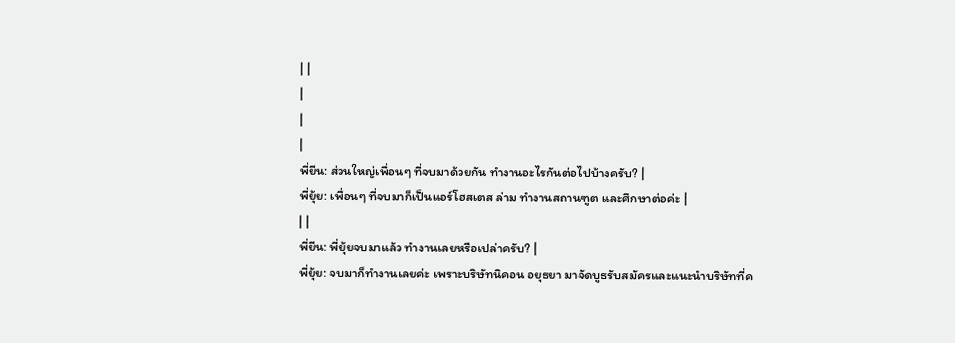| |
|
|
|
พี่ยีน: ส่วนใหญ่เพื่อนๆ ที่จบมาด้วยกัน ทำงานอะไรกันต่อไปบ้างครับ? |
พี่ยุ้ย: เพื่อนๆ ที่จบมาก็เป็นแอร์โฮสเตส ล่าม ทำงานสถานฑูต และศึกษาต่อค่ะ |
| |
พี่ยีน: พี่ยุ้ยจบมาแล้ว ทำงานเลยหรือเปล่าครับ? |
พี่ยุ้ย: จบมาก็ทำงานเลยค่ะ เพราะบริษัทนิคอน อยุธยา มาจัดบูธรับสมัครและแนะนำบริษัทที่ค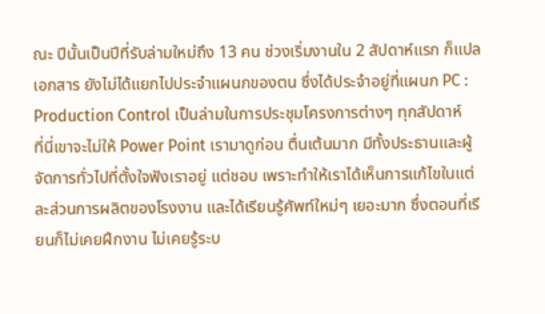ณะ ปีนั้นเป็นปีที่รับล่ามใหม่ถึง 13 คน ช่วงเริ่มงานใน 2 สัปดาห์แรก ก็แปลเอกสาร ยังไม่ได้แยกไปประจำแผนกของตน ซึ่งได้ประจำอยู่ที่แผนก PC : Production Control เป็นล่ามในการประชุมโครงการต่างๆ ทุกสัปดาห์
ที่นี่เขาจะไม่ให้ Power Point เรามาดูก่อน ตื่นเต้นมาก มีทั้งประธานและผู้จัดการทั่วไปที่ตั้งใจฟังเราอยู่ แต่ชอบ เพราะทำให้เราได้เห็นการแก้ไขในแต่ละส่วนการผลิตของโรงงาน และได้เรียนรู้ศัพท์ใหม่ๆ เยอะมาก ซึ่งตอนที่เรียนก็ไม่เคยฝึกงาน ไม่เคยรู้ระบ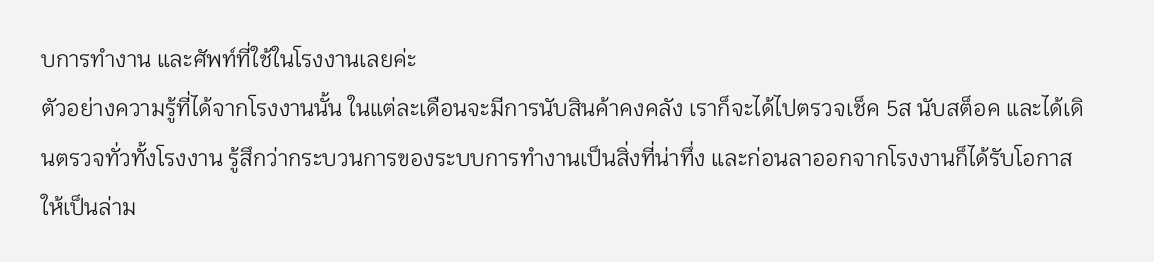บการทำงาน และศัพท์ที่ใช้ในโรงงานเลยค่ะ
ตัวอย่างความรู้ที่ได้จากโรงงานนั้น ในแต่ละเดือนจะมีการนับสินค้าคงคลัง เราก็จะได้ไปตรวจเช็ค 5ส นับสต็อค และได้เดินตรวจทั่วทั้งโรงงาน รู้สึกว่ากระบวนการของระบบการทำงานเป็นสิ่งที่น่าทึ่ง และก่อนลาออกจากโรงงานก็ได้รับโอกาสให้เป็นล่าม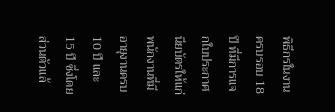พิธีกรในงานครบรอบ 18 ปี ที่มีการแจกใบประกาศนียบัตรให้แก่พนักงานที่มีอายุงานครบ 10 ปี และ 15 ปี ซึ่งโดย ส่วนตัวแล้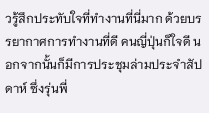วรู้สึกประทับใจที่ทำงานที่นี่มาก ด้วยบรรยากาศการทำงานที่ดี คนญี่ปุ่นก็ใจดี นอกจากนั้นก็มีการประชุมล่ามประจำสัปดาห์ ซึ่งรุ่นพี่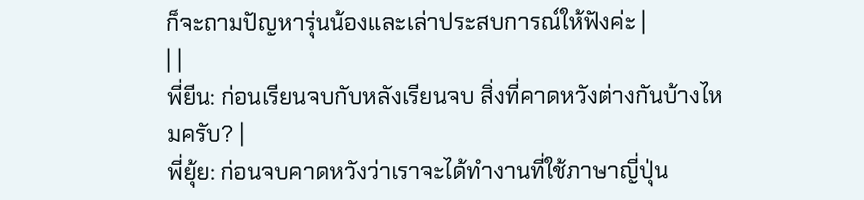ก็จะถามปัญหารุ่นน้องและเล่าประสบการณ์ให้ฟังค่ะ |
| |
พี่ยีน: ก่อนเรียนจบกับหลังเรียนจบ สิ่งที่คาดหวังต่างกันบ้างไหมครับ? |
พี่ยุ้ย: ก่อนจบคาดหวังว่าเราจะได้ทำงานที่ใช้ภาษาญี่ปุ่น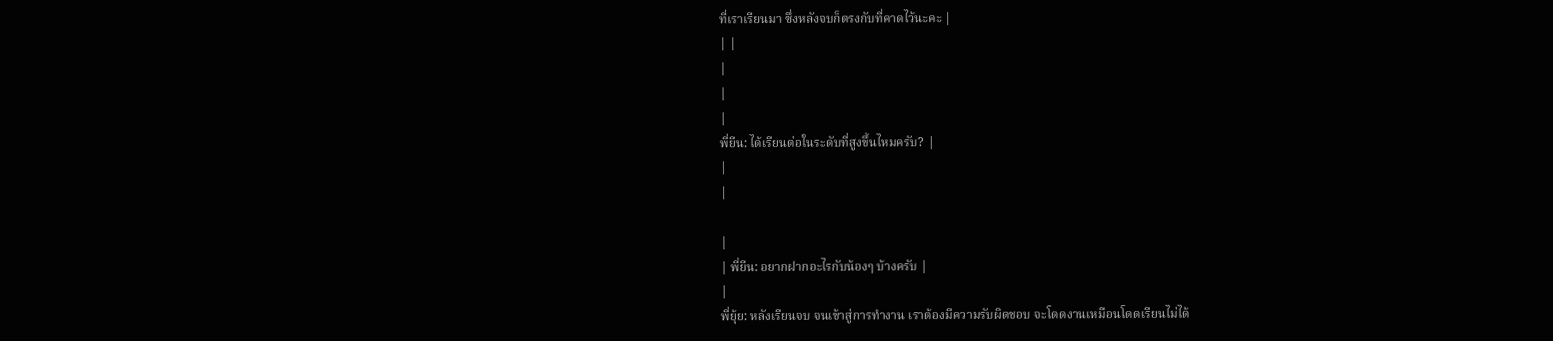ที่เราเรียนมา ซึ่งหลังจบก็ตรงกับที่คาดไว้นะคะ |
| |
|
|
|
พี่ยีน: ได้เรียนต่อในระดับที่สูงขึ้นไหมครับ? |
|
|

|
| พี่ยีน: อยากฝากอะไรกับน้องๆ บ้างครับ |
|
พี่ยุ้ย: หลังเรียนจบ จนเข้าสู่การทำงาน เราต้องมีความรับผิดชอบ จะโดดงานเหมือนโดดเรียนไม่ได้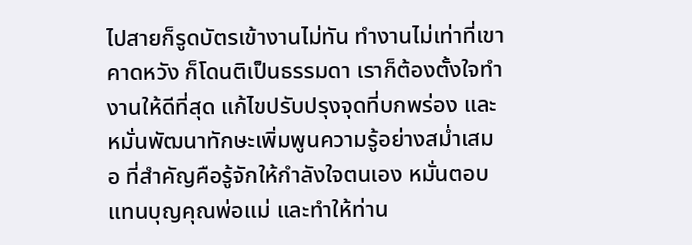ไปสายก็รูดบัตรเข้างานไม่ทัน ทำงานไม่เท่าที่เขาคาดหวัง ก็โดนติเป็นธรรมดา เราก็ต้องตั้งใจทำงานให้ดีที่สุด แก้ไขปรับปรุงจุดที่บกพร่อง และหมั่นพัฒนาทักษะเพิ่มพูนความรู้อย่างสม่ำเสมอ ที่สำคัญคือรู้จักให้กำลังใจตนเอง หมั่นตอบแทนบุญคุณพ่อแม่ และทำให้ท่าน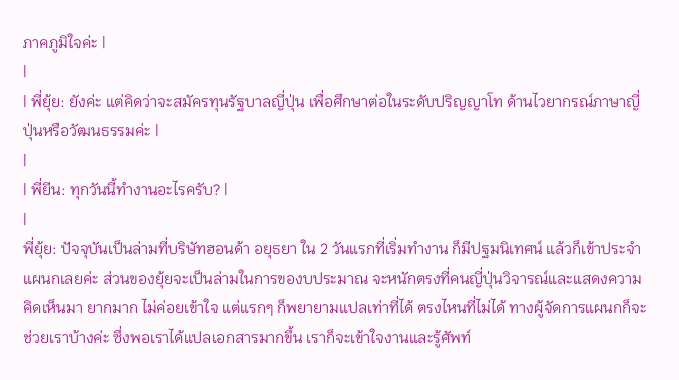ภาคภูมิใจค่ะ |
|
| พี่ยุ้ย: ยังค่ะ แต่คิดว่าจะสมัครทุนรัฐบาลญี่ปุ่น เพื่อศึกษาต่อในระดับปริญญาโท ด้านไวยากรณ์ภาษาญี่ปุ่นหรือวัฒนธรรมค่ะ |
|
| พี่ยีน: ทุกวันนี้ทำงานอะไรครับ? |
|
พี่ยุ้ย: ปัจจุบันเป็นล่ามที่บริษัทฮอนด้า อยุธยา ใน 2 วันแรกที่เริ่มทำงาน ก็มีปฐมนิเทศน์ แล้วก็เข้าประจำแผนกเลยค่ะ ส่วนของยุ้ยจะเป็นล่ามในการของบประมาณ จะหนักตรงที่คนญี่ปุ่นวิจารณ์และแสดงความคิดเห็นมา ยากมาก ไม่ค่อยเข้าใจ แต่แรกๆ ก็พยายามแปลเท่าที่ได้ ตรงไหนที่ไม่ได้ ทางผู้จัดการแผนกก็จะช่วยเราบ้างค่ะ ซึ่งพอเราได้แปลเอกสารมากขึ้น เราก็จะเข้าใจงานและรู้ศัพท์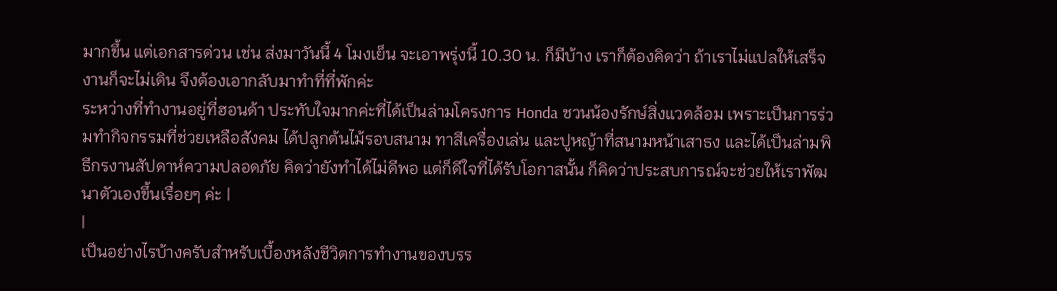มากขึ้น แต่เอกสารด่วน เช่น ส่งมาวันนี้ 4 โมงเย็น จะเอาพรุ่งนี้ 10.30 น. ก็มีบ้าง เราก็ต้องคิดว่า ถ้าเราไม่แปลให้เสร็จ งานก็จะไม่เดิน จึงต้องเอากลับมาทำที่ที่พักค่ะ
ระหว่างที่ทำงานอยู่ที่ฮอนด้า ประทับใจมากค่ะที่ได้เป็นล่ามโครงการ Honda ชวนน้องรักษ์สิ่งแวดล้อม เพราะเป็นการร่วมทำกิจกรรมที่ช่วยเหลือสังคม ได้ปลูกต้นไม้รอบสนาม ทาสีเครื่องเล่น และปูหญ้าที่สนามหน้าเสาธง และได้เป็นล่ามพิธีกรงานสัปดาห์ความปลอดภัย คิดว่ายังทำได้ไม่ดีพอ แต่ก็ดีใจที่ได้รับโอกาสนั้น ก็คิดว่าประสบการณ์จะช่วยให้เราพัฒนาตัวเองขึ้นเรื่อยๆ ค่ะ |
|
เป็นอย่างไรบ้างครับสำหรับเบื้องหลังชีวิตการทำงานของบรร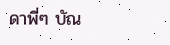ดาพี่ๆ บัณ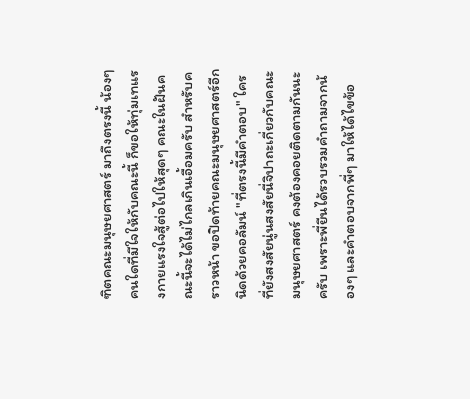ฑิตคณะมนุษยศาสตร์ มาถึงตรงนี้ น้องๆ คนใดที่มีใจให้กับคณะนี้ ก็ขอให้ทุ่มเทแรงกายแรงใจสู้ต่อไปให้สุดๆ คณะในฝันคณะนี้จะได้ไม่ไกลเกินเอื้อมครับ สำหรับคราวหน้า ขอปิดท้ายคณะมนุษยศาสตร์อีกนิดด้วยคอลัมน์ "ที่ตรงนี้มีคำตอบ" ใครที่ยังสงสัยนู่นสงสัยนี่จิปาถะเกี่ยวกับคณะมนุษยศาสตร์ คงต้องคอยติดตามกันนะครับ เพราะพี่ยีนได้รวบรวมคำถามจากน้องๆ และคำตอบจากพี่ๆ มาให้ได้ไขข้อ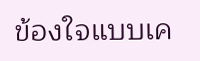ข้องใจแบบเค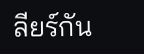ลียร์กัน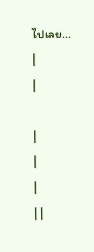ไปเลย...
|
|

|
|
|
| |